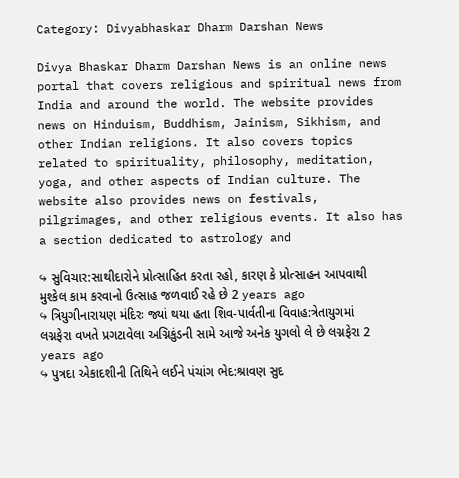Category: Divyabhaskar Dharm Darshan News

Divya Bhaskar Dharm Darshan News is an online news portal that covers religious and spiritual news from India and around the world. The website provides news on Hinduism, Buddhism, Jainism, Sikhism, and other Indian religions. It also covers topics related to spirituality, philosophy, meditation, yoga, and other aspects of Indian culture. The website also provides news on festivals, pilgrimages, and other religious events. It also has a section dedicated to astrology and

↪ સુવિચાર:સાથીદારોને પ્રોત્સાહિત કરતા રહો, કારણ કે પ્રોત્સાહન આપવાથી મુશ્કેલ કામ કરવાનો ઉત્સાહ જળવાઈ રહે છે 2 years ago
↪ ત્રિયુગીનારાયણ મંદિરઃ જ્યાં થયા હતા શિવ-પાર્વતીના વિવાહ:ત્રેતાયુગમાં લગ્નફેરા વખતે પ્રગટાવેલા અગ્નિકુંડની સામે આજે અનેક યુગલો લે છે લગ્નફેરા 2 years ago
↪ પુત્રદા એકાદશીની તિથિને લઈને પંચાંગ ભેદ:શ્રાવણ સુદ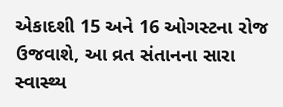એકાદશી 15 અને 16 ઓગસ્ટના રોજ ઉજવાશે, આ વ્રત સંતાનના સારા સ્વાસ્થ્ય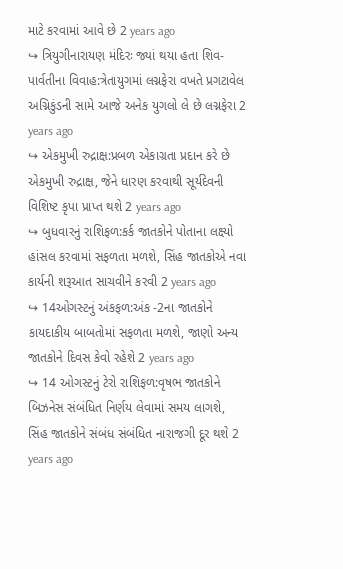માટે કરવામાં આવે છે 2 years ago
↪ ત્રિયુગીનારાયણ મંદિરઃ જ્યાં થયા હતા શિવ-પાર્વતીના વિવાહ:ત્રેતાયુગમાં લગ્નફેરા વખતે પ્રગટાવેલ અગ્નિકુંડની સામે આજે અનેક યુગલો લે છે લગ્નફેરા 2 years ago
↪ એકમુખી રુદ્રાક્ષ:પ્રબળ એકાગ્રતા પ્રદાન કરે છે એકમુખી રુદ્રાક્ષ, જેને ધારણ કરવાથી સૂર્યદેવની વિશિષ્ટ કૃપા પ્રાપ્ત થશે 2 years ago
↪ બુધવારનું રાશિફળ:કર્ક જાતકોને પોતાના લક્ષ્યો હાંસલ કરવામાં સફળતા મળશે, સિંહ જાતકોએ નવા કાર્યની શરૂઆત સાચવીને કરવી 2 years ago
↪ 14ઓગસ્ટનું અંકફળ:અંક -2ના જાતકોને કાયદાકીય બાબતોમાં સફળતા મળશે, જાણો અન્ય જાતકોને દિવસ કેવો રહેશે 2 years ago
↪ 14 ઓગસ્ટનું ટેરો રાશિફળ:વૃષભ જાતકોને બિઝનેસ સંબંધિત નિર્ણય લેવામાં સમય લાગશે, સિંહ જાતકોને સંબંધ સંબંધિત નારાજગી દૂર થશે 2 years ago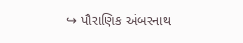↪ પૌરાણિક અંબરનાથ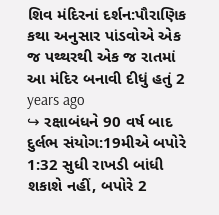શિવ મંદિરનાં દર્શન:પૌરાણિક કથા અનુસાર પાંડવોએ એક જ પથ્થરથી એક જ રાતમાં આ મંદિર બનાવી દીધું હતું 2 years ago
↪ રક્ષાબંધને 90 વર્ષ બાદ દુર્લભ સંયોગ:19મીએ બપોરે 1:32 સુધી રાખડી બાંધી શકાશે નહીં, બપોરે 2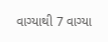વાગ્યાથી 7 વાગ્યા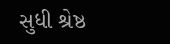સુધી શ્રેષ્ઠ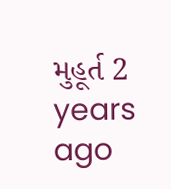મુહૂર્ત 2 years ago